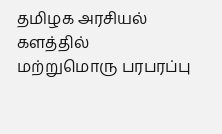தமிழக அரசியல் களத்தில் மற்றுமொரு பரபரப்பு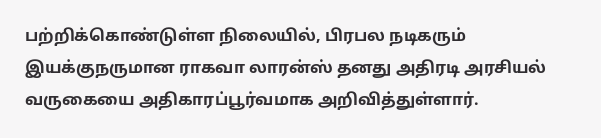பற்றிக்கொண்டுள்ள நிலையில், பிரபல நடிகரும் இயக்குநருமான ராகவா லாரன்ஸ் தனது அதிரடி அரசியல் வருகையை அதிகாரப்பூர்வமாக அறிவித்துள்ளார்.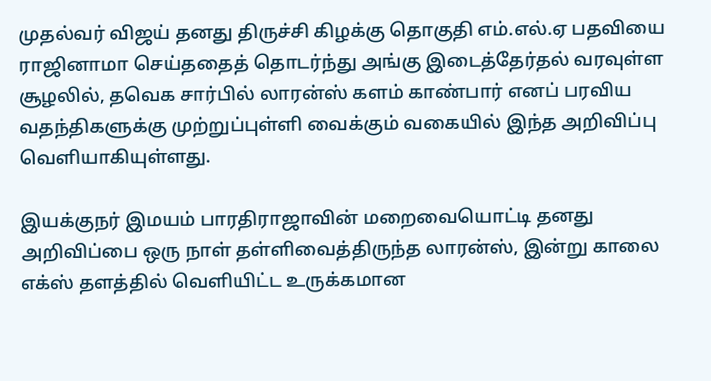முதல்வர் விஜய் தனது திருச்சி கிழக்கு தொகுதி எம்.எல்.ஏ பதவியை ராஜினாமா செய்ததைத் தொடர்ந்து அங்கு இடைத்தேர்தல் வரவுள்ள சூழலில், தவெக சார்பில் லாரன்ஸ் களம் காண்பார் எனப் பரவிய வதந்திகளுக்கு முற்றுப்புள்ளி வைக்கும் வகையில் இந்த அறிவிப்பு வெளியாகியுள்ளது.

இயக்குநர் இமயம் பாரதிராஜாவின் மறைவையொட்டி தனது அறிவிப்பை ஒரு நாள் தள்ளிவைத்திருந்த லாரன்ஸ், இன்று காலை எக்ஸ் தளத்தில் வெளியிட்ட உருக்கமான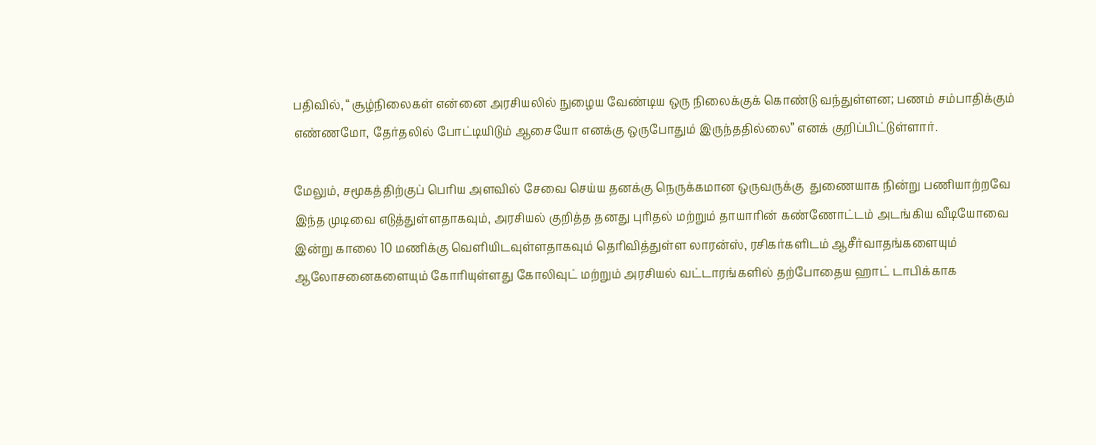பதிவில், “சூழ்நிலைகள் என்னை அரசியலில் நுழைய வேண்டிய ஒரு நிலைக்குக் கொண்டு வந்துள்ளன; பணம் சம்பாதிக்கும் எண்ணமோ, தேர்தலில் போட்டியிடும் ஆசையோ எனக்கு ஒருபோதும் இருந்ததில்லை” எனக் குறிப்பிட்டுள்ளார்.

மேலும், சமூகத்திற்குப் பெரிய அளவில் சேவை செய்ய தனக்கு நெருக்கமான ஒருவருக்கு  துணையாக நின்று பணியாற்றவே இந்த முடிவை எடுத்துள்ளதாகவும், அரசியல் குறித்த தனது புரிதல் மற்றும் தாயாரின் கண்ணோட்டம் அடங்கிய வீடியோவை இன்று காலை 10 மணிக்கு வெளியிடவுள்ளதாகவும் தெரிவித்துள்ள லாரன்ஸ், ரசிகர்களிடம் ஆசீர்வாதங்களையும் ஆலோசனைகளையும் கோரியுள்ளது கோலிவுட் மற்றும் அரசியல் வட்டாரங்களில் தற்போதைய ஹாட் டாபிக்காக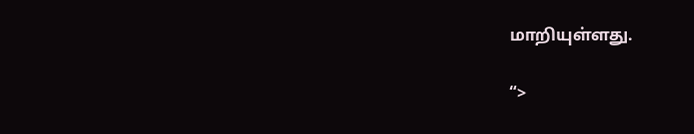மாறியுள்ளது.

“>